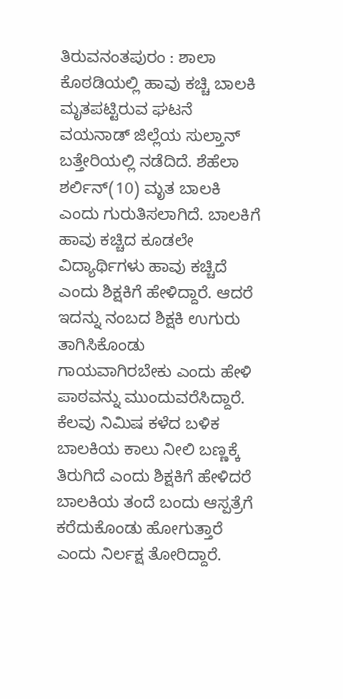ತಿರುವನಂತಪುರಂ : ಶಾಲಾ ಕೊಠಡಿಯಲ್ಲಿ ಹಾವು ಕಚ್ಚಿ ಬಾಲಕಿ ಮೃತಪಟ್ಟಿರುವ ಘಟನೆ ವಯನಾಡ್ ಜಿಲ್ಲೆಯ ಸುಲ್ತಾನ್ ಬತ್ತೇರಿಯಲ್ಲಿ ನಡೆದಿದೆ. ಶೆಹೆಲಾ ಶರ್ಲಿನ್(10) ಮೃತ ಬಾಲಕಿ ಎಂದು ಗುರುತಿಸಲಾಗಿದೆ. ಬಾಲಕಿಗೆ ಹಾವು ಕಚ್ಚಿದ ಕೂಡಲೇ ವಿದ್ಯಾರ್ಥಿಗಳು ಹಾವು ಕಚ್ಚಿದೆ ಎಂದು ಶಿಕ್ಷಕಿಗೆ ಹೇಳಿದ್ದಾರೆ. ಆದರೆ ಇದನ್ನು ನಂಬದ ಶಿಕ್ಷಕಿ ಉಗುರು ತಾಗಿಸಿಕೊಂಡು ಗಾಯವಾಗಿರಬೇಕು ಎಂದು ಹೇಳಿ ಪಾಠವನ್ನು ಮುಂದುವರೆಸಿದ್ದಾರೆ. ಕೆಲವು ನಿಮಿಷ ಕಳೆದ ಬಳಿಕ ಬಾಲಕಿಯ ಕಾಲು ನೀಲಿ ಬಣ್ಣಕ್ಕೆ ತಿರುಗಿದೆ ಎಂದು ಶಿಕ್ಷಕಿಗೆ ಹೇಳಿದರೆ ಬಾಲಕಿಯ ತಂದೆ ಬಂದು ಆಸ್ಪತ್ರೆಗೆ ಕರೆದುಕೊಂಡು ಹೋಗುತ್ತಾರೆ ಎಂದು ನಿರ್ಲಕ್ಷ ತೋರಿದ್ದಾರೆ.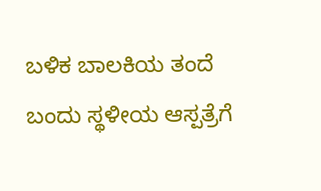ಬಳಿಕ ಬಾಲಕಿಯ ತಂದೆ ಬಂದು ಸ್ಥಳೀಯ ಆಸ್ಪತ್ರೆಗೆ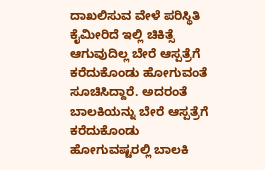ದಾಖಲಿಸುವ ವೇಳೆ ಪರಿಸ್ಥಿತಿ ಕೈಮೀರಿದೆ ಇಲ್ಲಿ ಚಿಕಿತ್ಸೆ ಆಗುವುದಿಲ್ಲ ಬೇರೆ ಆಸ್ಪತ್ರೆಗೆ ಕರೆದುಕೊಂಡು ಹೋಗುವಂತೆ ಸೂಚಿಸಿದ್ದಾರೆ. ಅದರಂತೆ ಬಾಲಕಿಯನ್ನು ಬೇರೆ ಆಸ್ಪತ್ರೆಗೆ ಕರೆದುಕೊಂಡು ಹೋಗುವಷ್ಟರಲ್ಲಿ ಬಾಲಕಿ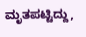ಮೃತಪಟ್ಟಿದ್ದು,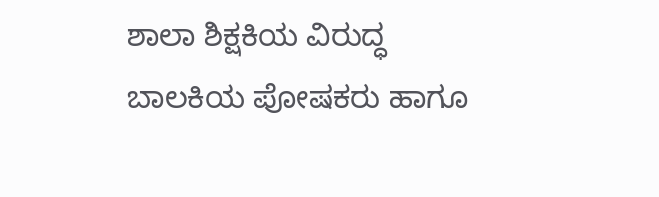ಶಾಲಾ ಶಿಕ್ಷಕಿಯ ವಿರುದ್ಧ ಬಾಲಕಿಯ ಪೋಷಕರು ಹಾಗೂ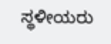ಸ್ಥಳೀಯರು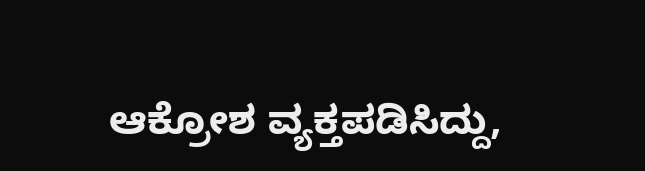ಆಕ್ರೋಶ ವ್ಯಕ್ತಪಡಿಸಿದ್ದು,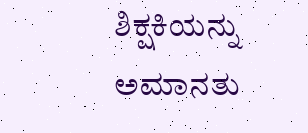ಶಿಕ್ಷಕಿಯನ್ನು ಅಮಾನತು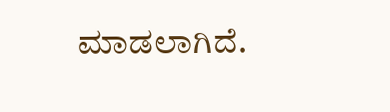ಮಾಡಲಾಗಿದೆ.